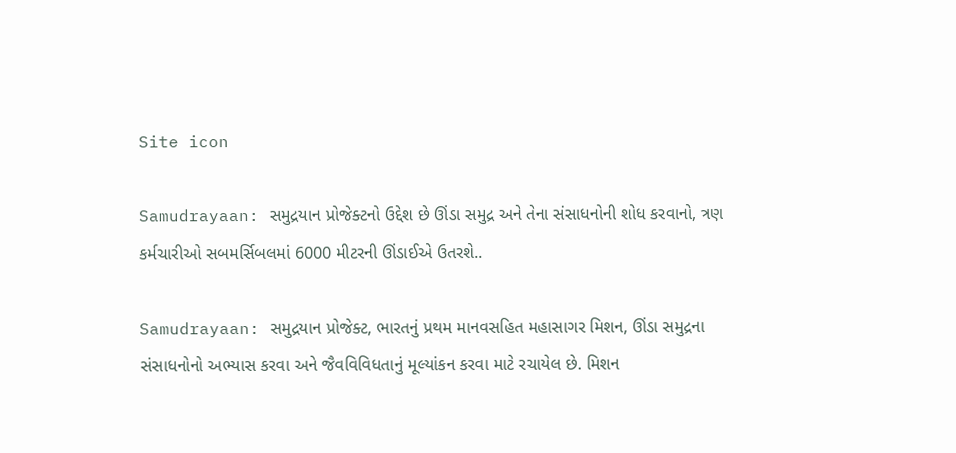Site icon

Samudrayaan: સમુદ્રયાન પ્રોજેક્ટનો ઉદ્દેશ છે ઊંડા સમુદ્ર અને તેના સંસાધનોની શોધ કરવાનો, ત્રણ કર્મચારીઓ સબમર્સિબલમાં 6000 મીટરની ઊંડાઈએ ઉતરશે..

Samudrayaan: સમુદ્રયાન પ્રોજેક્ટ, ભારતનું પ્રથમ માનવસહિત મહાસાગર મિશન, ઊંડા સમુદ્રના સંસાધનોનો અભ્યાસ કરવા અને જૈવવિવિધતાનું મૂલ્યાંકન કરવા માટે રચાયેલ છે. મિશન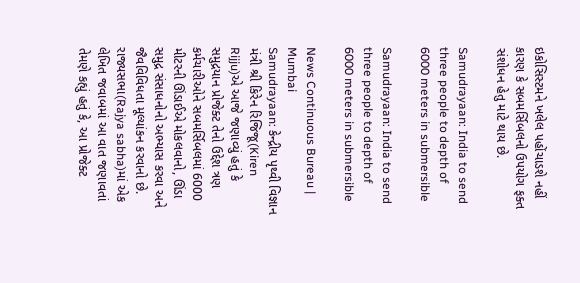ઇકોસિસ્ટમને ખલેલ પહોંચાડશે નહીં કારણ કે સબમર્સિબલનો ઉપયોગ ફક્ત સંશોધન હેતુ માટે થાય છે.

Samudrayaan: India to send three people to depth of 6000 meters in submersible

Samudrayaan: India to send three people to depth of 6000 meters in submersible

News Continuous Bureau | Mumbai
Samudrayaan: કેન્દ્રીય પૃથ્વી વિજ્ઞાન મંત્રી શ્રી કિરેન રિજિજૂ(Kiren Rijju)એ આજે જણાવ્યું હતું કે સમુદ્રયાન પ્રોજેક્ટ તેનો ઉદ્દેશ ત્રણ કર્મચારીઓને સબમર્સિબલમાં 6000 મીટરની ઊંડાઈએ મોકલવાનો, ઊંડા સમુદ્ર સંસાધનોનો અભ્યાસ કરવા અને જૈવવિવિધતા મૂલ્યાંકન કરવાનો છે. રાજ્યસભા(Rajya sabha)માં એક લેખિત જવાબમાં આ વાત જણાવતાં તેમણે કહ્યું હતું કે, આ પ્રોજેક્ટ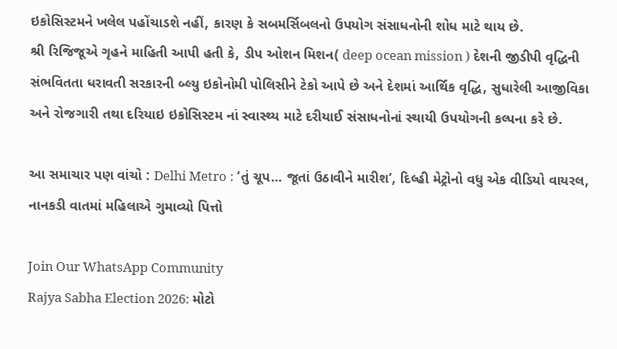ઇકોસિસ્ટમને ખલેલ પહોંચાડશે નહીં, કારણ કે સબમર્સિબલનો ઉપયોગ સંસાધનોની શોધ માટે થાય છે.
શ્રી રિજિજૂએ ગૃહને માહિતી આપી હતી કે, ડીપ ઓશન મિશન( deep ocean mission ) દેશની જીડીપી વૃદ્ધિની સંભવિતતા ધરાવતી સરકારની બ્લ્યુ ઇકોનોમી પોલિસીને ટેકો આપે છે અને દેશમાં આર્થિક વૃદ્ધિ, સુધારેલી આજીવિકા અને રોજગારી તથા દરિયાઇ ઇકોસિસ્ટમ નાં સ્વાસ્થ્ય માટે દરીયાઈ સંસાધનોનાં સ્થાયી ઉપયોગની કલ્પના કરે છે.

આ સમાચાર પણ વાંચો : Delhi Metro : ‘તું ચૂપ… જૂતાં ઉઠાવીને મારીશ’, દિલ્હી મેટ્રોનો વધુ એક વીડિયો વાયરલ, નાનકડી વાતમાં મહિલાએ ગુમાવ્યો પિત્તો

Join Our WhatsApp Community
Rajya Sabha Election 2026: મોટો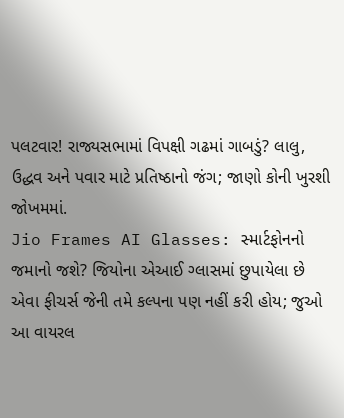પલટવાર! રાજ્યસભામાં વિપક્ષી ગઢમાં ગાબડું? લાલુ, ઉદ્ધવ અને પવાર માટે પ્રતિષ્ઠાનો જંગ; જાણો કોની ખુરશી જોખમમાં.
Jio Frames AI Glasses: સ્માર્ટફોનનો જમાનો જશે? જિયોના એઆઈ ગ્લાસમાં છુપાયેલા છે એવા ફીચર્સ જેની તમે કલ્પના પણ નહીં કરી હોય; જુઓ આ વાયરલ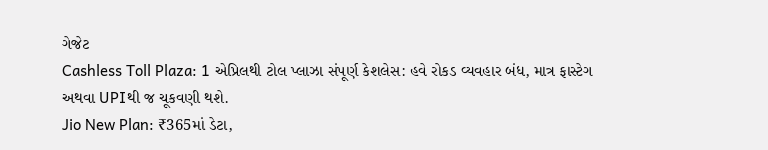ગેજેટ
Cashless Toll Plaza: 1 એપ્રિલથી ટોલ પ્લાઝા સંપૂર્ણ કેશલેસ: હવે રોકડ વ્યવહાર બંધ, માત્ર ફાસ્ટેગ અથવા UPIથી જ ચૂકવણી થશે.
Jio New Plan: ₹365માં ડેટા,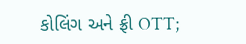કોલિંગ અને ફ્રી OTT;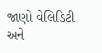જાણો વેલિડિટી અને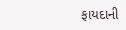ફાયદાની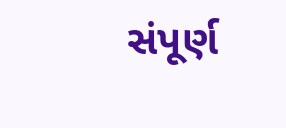સંપૂર્ણ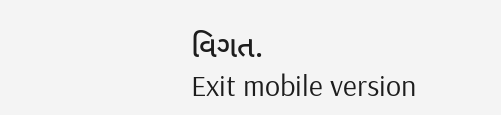વિગત.
Exit mobile version